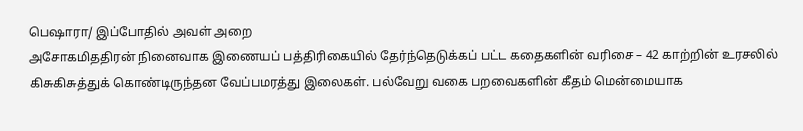பெஷாரா/ இப்போதில் அவள் அறை
அசோகமிததிரன் நினைவாக இணையப் பத்திரிகையில் தேர்ந்தெடுக்கப் பட்ட கதைகளின் வரிசை – 42 காற்றின் உரசலில் கிசுகிசுத்துக் கொண்டிருந்தன வேப்பமரத்து இலைகள். பல்வேறு வகை பறவைகளின் கீதம் மென்மையாக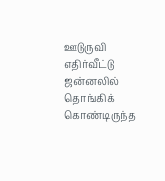ஊடுருவி எதிர்வீட்டு ஜன்னலில் தொங்கிக் கொண்டிருந்த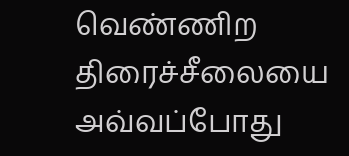வெண்ணிற திரைச்சீலையை அவ்வப்போது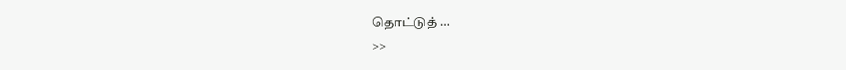தொட்டுத் …
>>